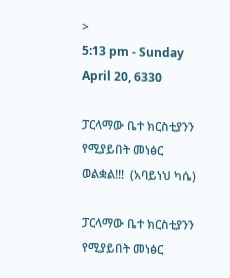>
5:13 pm - Sunday April 20, 6330

ፓርላማው ቤተ ክርስቲያንን የሚያይበት መነፅር ወልቋል!!!  (አባይነህ ካሴ)

ፓርላማው ቤተ ክርስቲያንን የሚያይበት መነፅር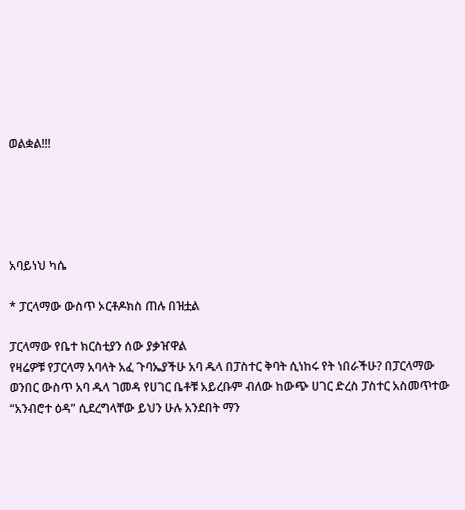ወልቋል!!!





አባይነህ ካሴ

* ፓርላማው ውስጥ ኦርቶዶክስ ጠሉ በዝቷል

ፓርላማው የቤተ ክርስቲያን ሰው ያቃዠዋል
የዛሬዎቹ የፓርላማ አባላት አፈ ጉባኤያችሁ አባ ዱላ በፓስተር ቅባት ሲነከሩ የት ነበራችሁ? በፓርላማው ወንበር ውስጥ አባ ዱላ ገመዳ የሀገር ቤቶቹ አይረቡም ብለው ከውጭ ሀገር ድረስ ፓስተር አስመጥተው “አንብሮተ ዕዳ” ሲደረግላቸው ይህን ሁሉ አንደበት ማን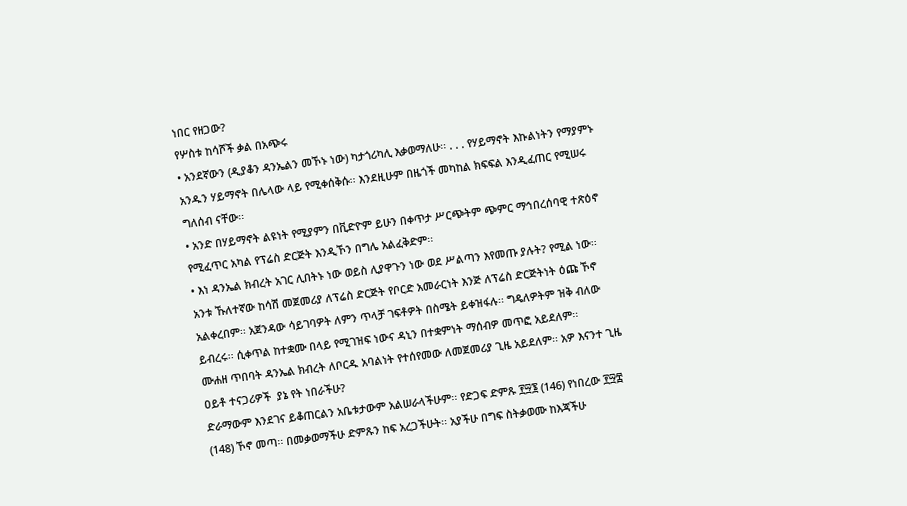ነበር የዘጋው?
የሦስቱ ከሳሾች ቃል በአጭሩ
• አንደኛውን (ዲያቆን ዳንኤልን መኾኑ ነው) ካታጎሪካሊ እቃወማለሁ፡፡ . . . የሃይማኖት እኩልነትን የማያምኑ አንዱን ሃይማኖት በሌላው ላይ የሚቀሰቅሱ፡፡ እንደዚሁም በዜጎች መካከል ክፍፍል እንዲፈጠር የሚሠሩ ግለሰብ ናቸው፡፡
• አንድ በሃይማኖት ልዩነት የሚያምን በቪድዮም ይሁን በቀጥታ ሥርጭትም ጭምር ማኅበረሰባዊ ተጽዕኖ የሚፈጥር አካል የፕሬስ ድርጅት እንዲኾን በግሌ አልፈቅድም፡፡
• እነ ዳንኤል ክብረት አገር ሊበትኑ ነው ወይስ ሊያዋጉን ነው ወደ ሥልጣን እየመጡ ያሉት? የሚል ነው፡፡
አንቱ ኹለተኛው ከሳሽ መጀመሪያ ለፕሬስ ድርጅት የቦርድ አመራርነት እንጅ ለፕሬስ ድርጅትነት ዕጩ ኾኖ አልቀረበም፡፡ አጀንዳው ሳይገባዎት ለምን ጥላቻ ገፍቶዎት በስሜት ይቀዝፋሉ፡፡ ግዴለዎትም ዝቅ ብለው ይብረሩ፡፡ ሲቀጥል ከተቋሙ በላይ የሚገዝፍ ነውና ዳኒን በተቋምነት ማሰብዎ መጥፎ አይደለም፡፡
ሙሐዘ ጥበባት ዳንኤል ክብረት ለቦርዱ አባልነት የተሰየመው ለመጀመሪያ ጊዜ አይደለም፡፡ አዎ እናንተ ጊዜ ዐይቶ ተናጋሪዎች  ያኔ የት ነበራችሁ?
ድራማውም እንደገና ይቆጠርልን አቤቱታውም አልሠራላችሁም፡፡ የድጋፍ ድምጹ ፻፵፮ (146) የነበረው ፻፵፰ (148) ኾኖ መጣ፡፡ በመቃወማችሁ ድምጹን ከፍ አረጋችሁት፡፡ አያችሁ በግፍ ስትቃወሙ ከእጃችሁ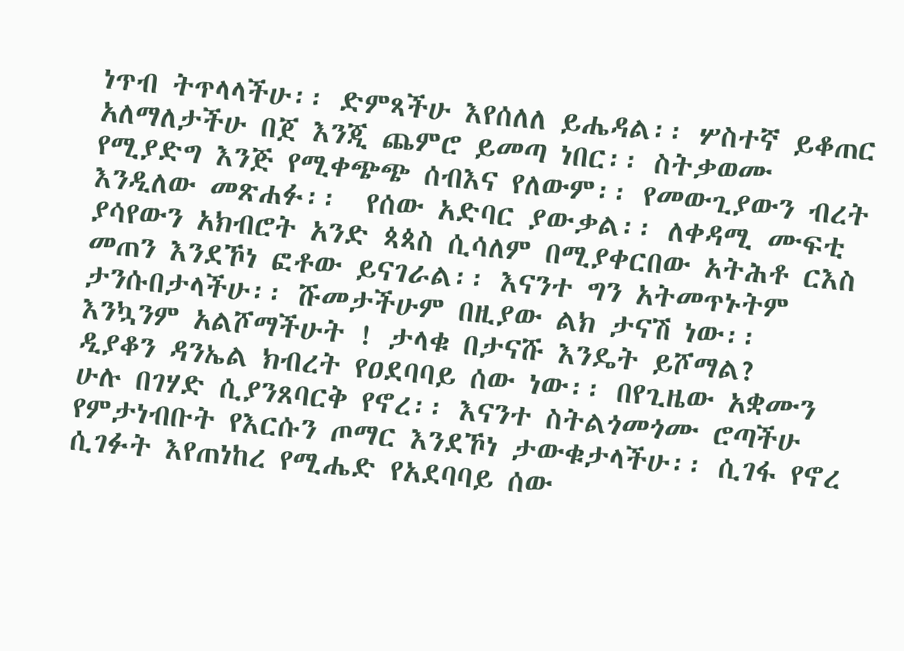ነጥብ ትጥላላችሁ፡፡ ድምጻችሁ እየሰለለ ይሔዳል፡፡ ሦስተኛ ይቆጠር አለማለታችሁ በጀ እንጂ ጨምሮ ይመጣ ነበር፡፡ ስትቃወሙ የሚያድግ እንጅ የሚቀጭጭ ሰብእና የለውም፡፡ የመውጊያውን ብረት እንዲለው መጽሐፉ፡፡  የሰው አድባር ያውቃል፡፡ ለቀዳሚ ሙፍቲ ያሳየውን አክብሮት አንድ ጳጳስ ሲሳለም በሚያቀርበው አትሕቶ ርእስ መጠን እንደኾነ ፎቶው ይናገራል፡፡ እናንተ ግን አትመጥኑትም ታንሱበታላችሁ፡፡ ሹመታችሁም በዚያው ልክ ታናሽ ነው፡፡ እንኳንም አልሾማችሁት ! ታላቁ በታናሹ እንዴት ይሾማል?
ዲያቆን ዳንኤል ክብረት የዐደባባይ ሰው ነው፡፡ በየጊዜው አቋሙን ሁሉ በገሃድ ሲያንጸባርቅ የኖረ፡፡ እናንተ ስትልጎመጎሙ ሮጣችሁ የምታነብቡት የእርሱን ጦማር እንደኾነ ታውቁታላችሁ፡፡ ሲገፋ የኖረ ሲገፉት እየጠነከረ የሚሔድ የአደባባይ ሰው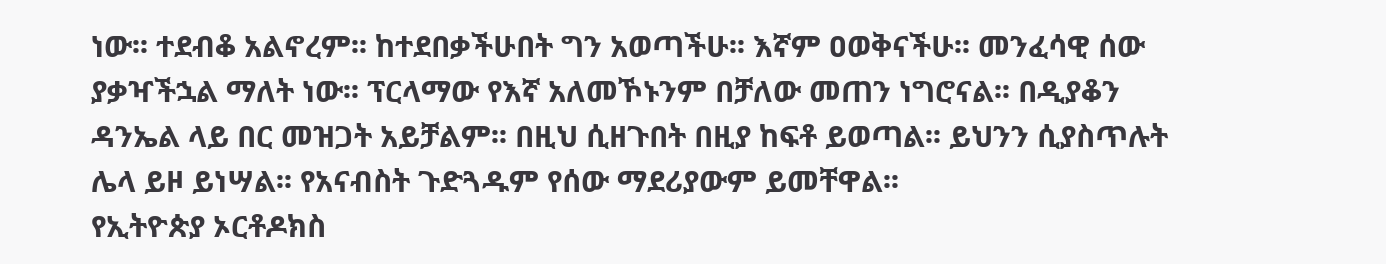ነው፡፡ ተደብቆ አልኖረም፡፡ ከተደበቃችሁበት ግን አወጣችሁ፡፡ እኛም ዐወቅናችሁ፡፡ መንፈሳዊ ሰው ያቃዣችኋል ማለት ነው፡፡ ፕርላማው የእኛ አለመኾኑንም በቻለው መጠን ነግሮናል፡፡ በዲያቆን ዳንኤል ላይ በር መዝጋት አይቻልም፡፡ በዚህ ሲዘጉበት በዚያ ከፍቶ ይወጣል፡፡ ይህንን ሲያስጥሉት ሌላ ይዞ ይነሣል፡፡ የአናብስት ጉድጓዱም የሰው ማደሪያውም ይመቸዋል፡፡
የኢትዮጵያ ኦርቶዶክስ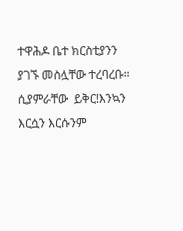ተዋሕዶ ቤተ ክርስቲያንን ያገኙ መስሏቸው ተረባረቡ። ሲያምራቸው  ይቅር!እንኳን እርሷን እርሱንም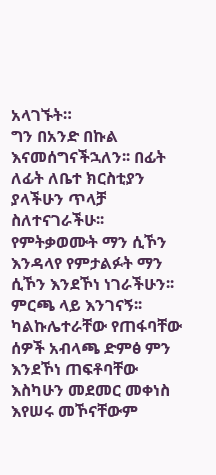አላገኙት።
ግን በአንድ በኩል እናመሰግናችኋለን፡፡ በፊት ለፊት ለቤተ ክርስቲያን ያላችሁን ጥላቻ ስለተናገራችሁ፡፡ የምትቃወሙት ማን ሲኾን እንዳላየ የምታልፉት ማን ሲኾን እንደኾነ ነገራችሁን፡፡ ምርጫ ላይ እንገናኝ፡፡ ካልኩሌተራቸው የጠፋባቸው ሰዎች አብላጫ ድምፅ ምን እንደኾነ ጠፍቶባቸው እስካሁን መደመር መቀነስ እየሠሩ መኾናቸውም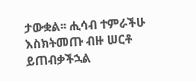ታውቋል፡፡ ሒሳብ ተምራችሁ እስክትመጡ ብዙ ሠርቶ ይጠብቃችኋል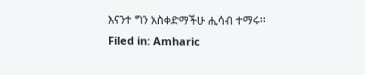እናንተ ግን አስቀድማችሁ ሒሳብ ተማሩ፡፡
Filed in: Amharic